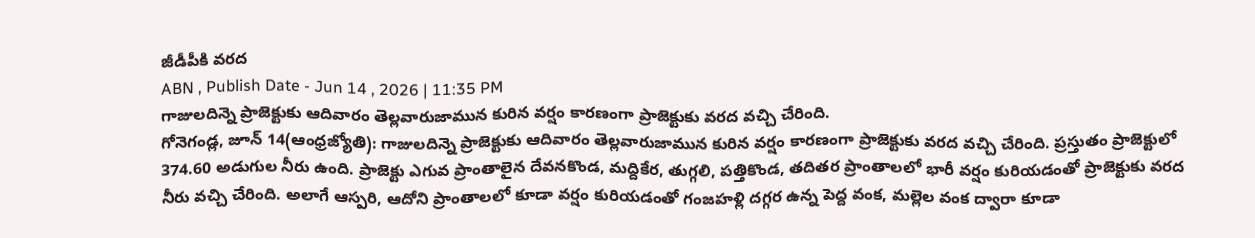జీడీపీకి వరద
ABN , Publish Date - Jun 14 , 2026 | 11:35 PM
గాజులదిన్నె ప్రాజెక్టుకు ఆదివారం తెల్లవారుజామున కురిన వర్షం కారణంగా ప్రాజెక్టుకు వరద వచ్చి చేరింది.
గోనెగండ్ల, జూన్ 14(ఆంధ్రజ్యోతి): గాజులదిన్నె ప్రాజెక్టుకు ఆదివారం తెల్లవారుజామున కురిన వర్షం కారణంగా ప్రాజెక్టుకు వరద వచ్చి చేరింది. ప్రస్తుతం ప్రాజెక్టులో 374.60 అడుగుల నీరు ఉంది. ప్రాజెక్టు ఎగువ ప్రాంతాలైన దేవనకొండ, మద్దికేర, తుగ్గలి, పత్తికొండ, తదితర ప్రాంతాలలో భారీ వర్షం కురియడంతో ప్రాజెక్టుకు వరద నీరు వచ్చి చేరింది. అలాగే ఆస్పరి, ఆదోని ప్రాంతాలలో కూడా వర్షం కురియడంతో గంజహళ్లి దగ్గర ఉన్న పెద్ద వంక, మల్లెల వంక ద్వారా కూడా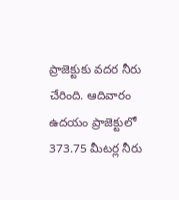ప్రాజెక్టుకు వదర నీరు చేరింది. ఆదివారం ఉదయం ప్రాజెక్టులో 373.75 మీటర్ల నీరు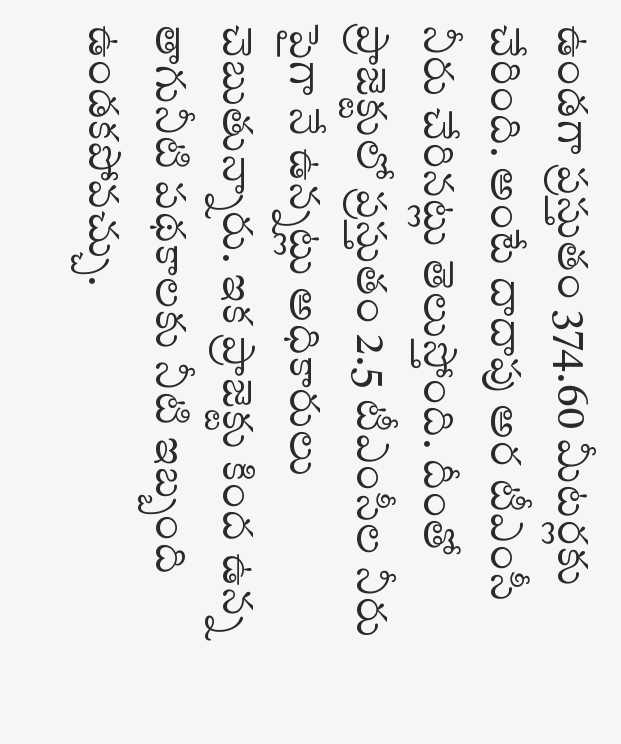ఉండగా ప్రస్తుతం 374.60 మీటర్లకు చేరింది. అంటే దాదాపు అర టీఎంసీ నీరు చేరినట్లు తెలుస్తోంది. దీంతో ప్రాజెక్టులో ప్రస్తుతం 2.5 టీఎంసీల నీరు పైగా నే ఉన్నట్లు అధికారులు చెబుతున్నారు. ఇక ప్రాజెక్టు కింద ఉన్న తాగునీటి పథకాలకు నీటి ఇబ్బంది ఉండకపోవచ్చు.